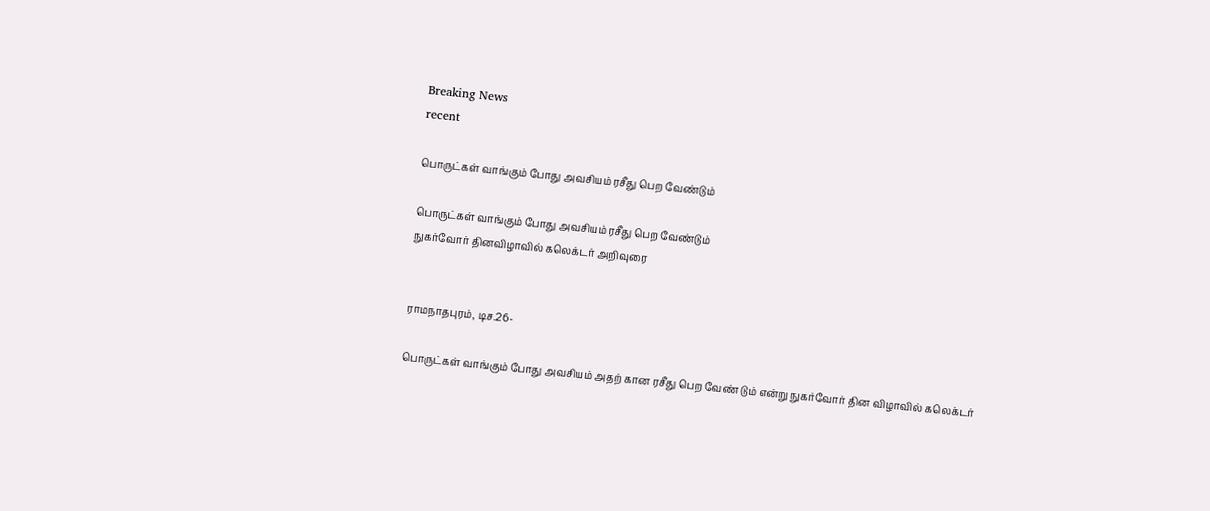Breaking News
recent

பொருட்கள் வாங்கும் போது அவசியம் ரசீது பெற வேண்டும்

பொருட்கள் வாங்கும் போது அவசியம் ரசீது பெற வேண்டும்
நுகர்வோர் தினவிழாவில் கலெக்டர் அறிவுரை


ராமநாதபுரம், டிச.26-

பொருட்கள் வாங்கும் போது அவசியம் அதற் கான ரசீது பெற வேண் டும் என்று நுகர்வோர் தின விழாவில் கலெக்டர்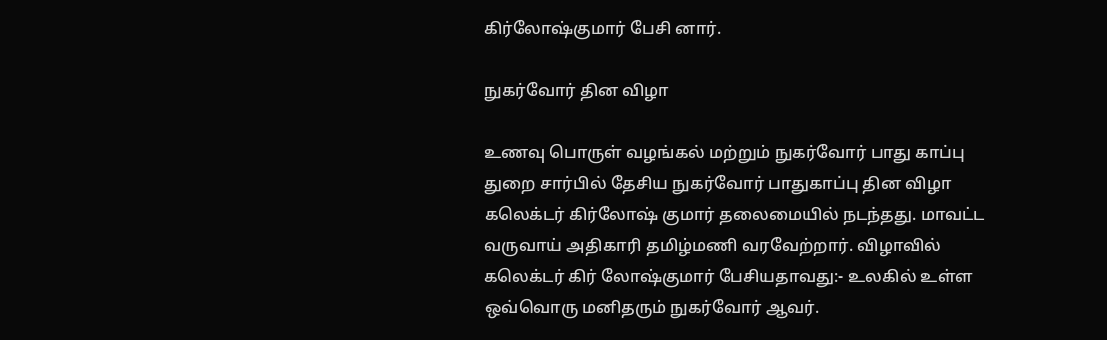கிர்லோஷ்குமார் பேசி னார்.

நுகர்வோர் தின விழா

உணவு பொருள் வழங்கல் மற்றும் நுகர்வோர் பாது காப்பு துறை சார்பில் தேசிய நுகர்வோர் பாதுகாப்பு தின விழா கலெக்டர் கிர்லோஷ் குமார் தலைமையில் நடந்தது. மாவட்ட வருவாய் அதிகாரி தமிழ்மணி வரவேற்றார். விழாவில் கலெக்டர் கிர் லோஷ்குமார் பேசியதாவது:- உலகில் உள்ள ஒவ்வொரு மனிதரும் நுகர்வோர் ஆவர்.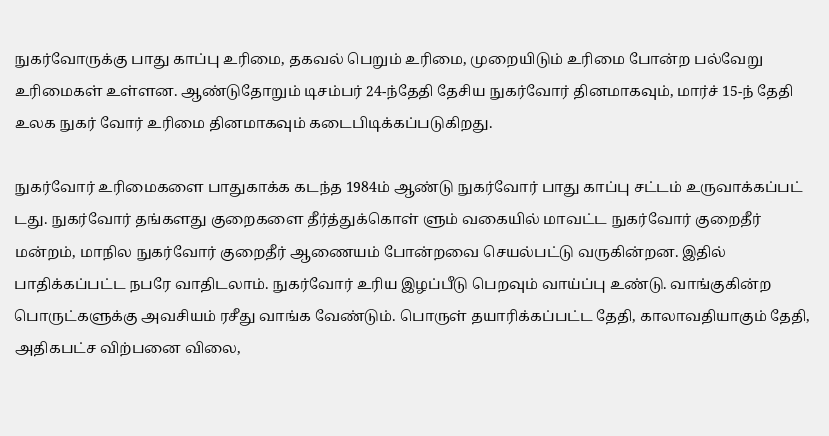நுகர்வோருக்கு பாது காப்பு உரிமை, தகவல் பெறும் உரிமை, முறையிடும் உரிமை போன்ற பல்வேறு உரிமைகள் உள்ளன. ஆண்டுதோறும் டிசம்பர் 24-ந்தேதி தேசிய நுகர்வோர் தினமாகவும், மார்ச் 15-ந் தேதி உலக நுகர் வோர் உரிமை தினமாகவும் கடைபிடிக்கப்படுகிறது.

நுகர்வோர் உரிமைகளை பாதுகாக்க கடந்த 1984ம் ஆண்டு நுகர்வோர் பாது காப்பு சட்டம் உருவாக்கப்பட் டது. நுகர்வோர் தங்களது குறைகளை தீர்த்துக்கொள் ளும் வகையில் மாவட்ட நுகர்வோர் குறைதீர் மன்றம், மாநில நுகர்வோர் குறைதீர் ஆணையம் போன்றவை செயல்பட்டு வருகின்றன. இதில் பாதிக்கப்பட்ட நபரே வாதிடலாம். நுகர்வோர் உரிய இழப்பீடு பெறவும் வாய்ப்பு உண்டு. வாங்குகின்ற பொருட்களுக்கு அவசியம் ரசீது வாங்க வேண்டும். பொருள் தயாரிக்கப்பட்ட தேதி, காலாவதியாகும் தேதி, அதிகபட்ச விற்பனை விலை,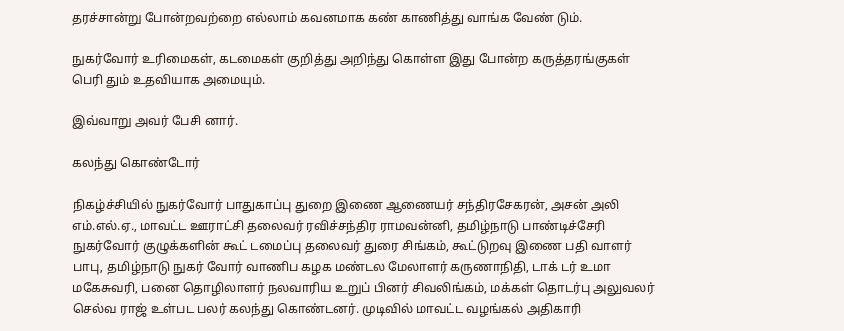தரச்சான்று போன்றவற்றை எல்லாம் கவனமாக கண் காணித்து வாங்க வேண் டும்.

நுகர்வோர் உரிமைகள், கடமைகள் குறித்து அறிந்து கொள்ள இது போன்ற கருத்தரங்குகள் பெரி தும் உதவியாக அமையும்.

இவ்வாறு அவர் பேசி னார்.

கலந்து கொண்டோர்

நிகழ்ச்சியில் நுகர்வோர் பாதுகாப்பு துறை இணை ஆணையர் சந்திரசேகரன், அசன் அலி எம்.எல்.ஏ., மாவட்ட ஊராட்சி தலைவர் ரவிச்சந்திர ராமவன்னி, தமிழ்நாடு பாண்டிச்சேரி நுகர்வோர் குழுக்களின் கூட் டமைப்பு தலைவர் துரை சிங்கம், கூட்டுறவு இணை பதி வாளர் பாபு, தமிழ்நாடு நுகர் வோர் வாணிப கழக மண்டல மேலாளர் கருணாநிதி, டாக் டர் உமா மகேசுவரி, பனை தொழிலாளர் நலவாரிய உறுப் பினர் சிவலிங்கம், மக்கள் தொடர்பு அலுவலர் செல்வ ராஜ் உள்பட பலர் கலந்து கொண்டனர். முடிவில் மாவட்ட வழங்கல் அதிகாரி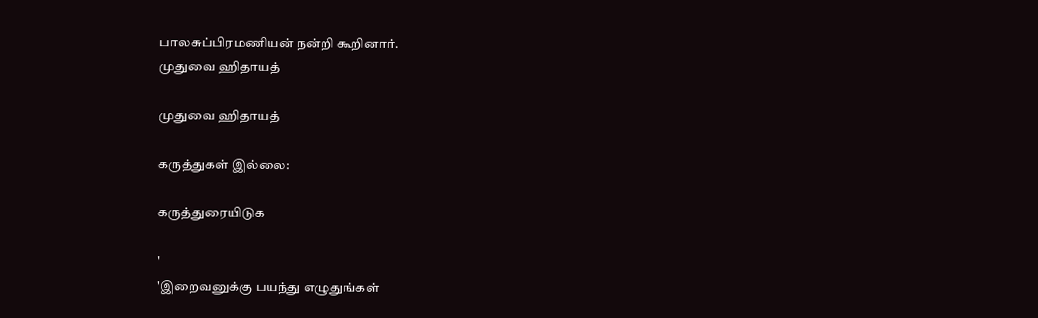பாலசுப்பிரமணியன் நன்றி கூறினார்.
முதுவை ஹிதாயத்

முதுவை ஹிதாயத்

கருத்துகள் இல்லை:

கருத்துரையிடுக

'
'இறைவனுக்கு பயந்து எழுதுங்கள்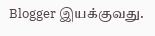Blogger இயக்குவது.